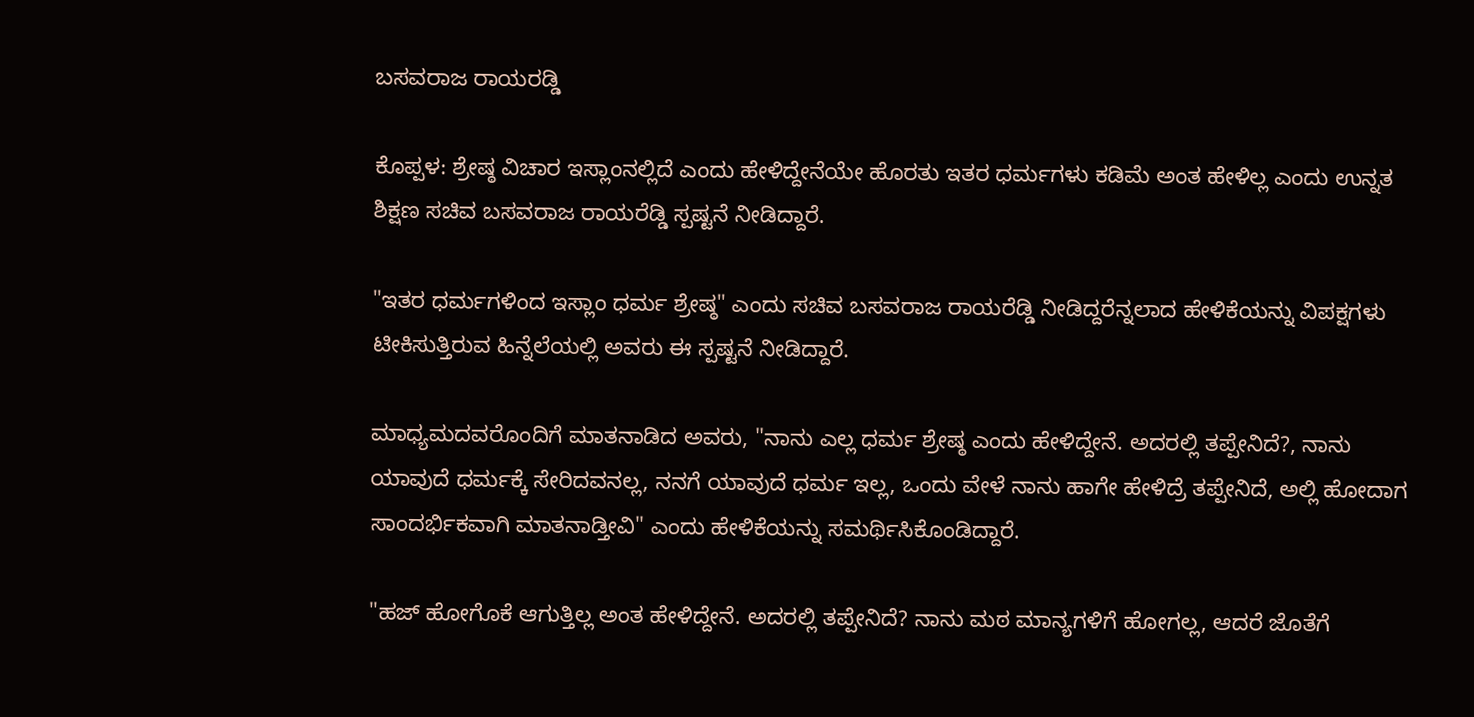ಬಸವರಾಜ ರಾಯರಡ್ಡಿ

ಕೊಪ್ಪಳ: ಶ್ರೇಷ್ಠ ವಿಚಾರ ಇಸ್ಲಾಂನಲ್ಲಿದೆ ಎಂದು ಹೇಳಿದ್ದೇನೆಯೇ ಹೊರತು ಇತರ ಧರ್ಮಗಳು ಕಡಿಮೆ ಅಂತ ಹೇಳಿಲ್ಲ ಎಂದು ಉನ್ನತ ಶಿಕ್ಷಣ ಸಚಿವ ಬಸವರಾಜ ರಾಯರೆಡ್ಡಿ ಸ್ಪಷ್ಟನೆ ನೀಡಿದ್ದಾರೆ.

"ಇತರ ಧರ್ಮಗಳಿಂದ ಇಸ್ಲಾಂ ಧರ್ಮ ಶ್ರೇಷ್ಠ" ಎಂದು ಸಚಿವ ಬಸವರಾಜ ರಾಯರೆಡ್ಡಿ ನೀಡಿದ್ದರೆನ್ನಲಾದ ಹೇಳಿಕೆಯನ್ನು ವಿಪಕ್ಷಗಳು ಟೀಕಿಸುತ್ತಿರುವ ಹಿನ್ನೆಲೆಯಲ್ಲಿ ಅವರು ಈ ಸ್ಪಷ್ಟನೆ ನೀಡಿದ್ದಾರೆ.

ಮಾಧ್ಯಮದವರೊಂದಿಗೆ ಮಾತನಾಡಿದ ಅವರು, "ನಾನು ಎಲ್ಲ ಧರ್ಮ ಶ್ರೇಷ್ಠ ಎಂದು ಹೇಳಿದ್ದೇನೆ. ಅದರಲ್ಲಿ ತಪ್ಪೇನಿದೆ?, ನಾನು ಯಾವುದೆ ಧರ್ಮಕ್ಕೆ ಸೇರಿದವನಲ್ಲ, ನನಗೆ ಯಾವುದೆ ಧರ್ಮ ಇಲ್ಲ, ಒಂದು ವೇಳೆ ನಾನು ಹಾಗೇ ಹೇಳಿದ್ರೆ ತಪ್ಪೇನಿದೆ, ಅಲ್ಲಿ ಹೋದಾಗ ಸಾಂದರ್ಭಿಕವಾಗಿ ಮಾತನಾಡ್ತೀವಿ" ಎಂದು ಹೇಳಿಕೆಯನ್ನು ಸಮರ್ಥಿಸಿಕೊಂಡಿದ್ದಾರೆ.

"ಹಜ್ ಹೋಗೊಕೆ ಆಗುತ್ತಿಲ್ಲ ಅಂತ ಹೇಳಿದ್ದೇನೆ. ಅದರಲ್ಲಿ ತಪ್ಪೇನಿದೆ? ನಾನು ಮಠ ಮಾನ್ಯಗಳಿಗೆ ಹೋಗಲ್ಲ, ಆದರೆ ಜೊತೆಗೆ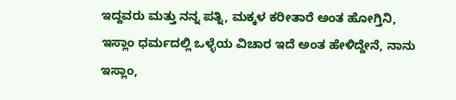ಇದ್ದವರು ಮತ್ತು ನನ್ನ ಪತ್ನಿ, ಮಕ್ಕಳ ಕರೀತಾರೆ ಅಂತ ಹೋಗ್ತಿನಿ, ಇಸ್ಲಾಂ ಧರ್ಮದಲ್ಲಿ ಒಳ್ಳೆಯ ವಿಚಾರ ಇದೆ ಅಂತ ಹೇಳಿದ್ದೇನೆ, ನಾನು ಇಸ್ಲಾಂ,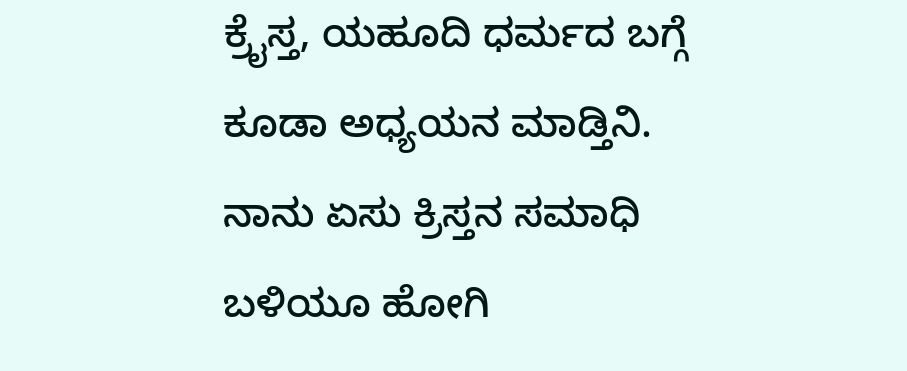ಕ್ರೈಸ್ತ, ಯಹೂದಿ ಧರ್ಮದ ಬಗ್ಗೆ ಕೂಡಾ ಅಧ್ಯಯನ ಮಾಡ್ತಿನಿ. ನಾನು ಏಸು ಕ್ರಿಸ್ತನ ಸಮಾಧಿ ಬಳಿಯೂ ಹೋಗಿ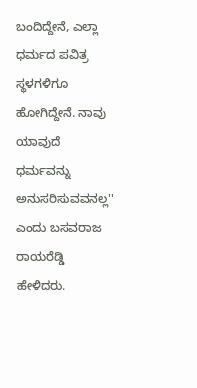ಬಂದಿದ್ದೇನೆ, ಎಲ್ಲಾ ಧರ್ಮದ ಪವಿತ್ರ ಸ್ಥಳಗಳಿಗೂ ಹೋಗಿದ್ದೇನೆ. ನಾವು ಯಾವುದೆ ಧರ್ಮವನ್ನು ಅನುಸರಿಸುವವನಲ್ಲ'' ಎಂದು ಬಸವರಾಜ ರಾಯರೆಡ್ಡಿ ಹೇಳಿದರು.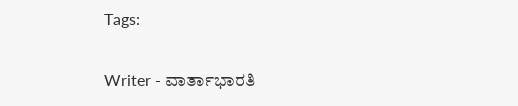Tags:

Writer - ವಾರ್ತಾಭಾರತಿ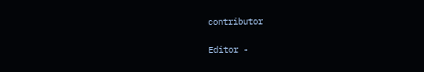contributor

Editor -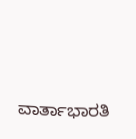ವಾರ್ತಾಭಾರತಿ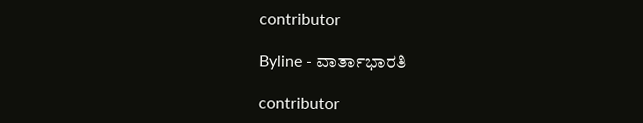contributor

Byline - ವಾರ್ತಾಭಾರತಿ

contributor